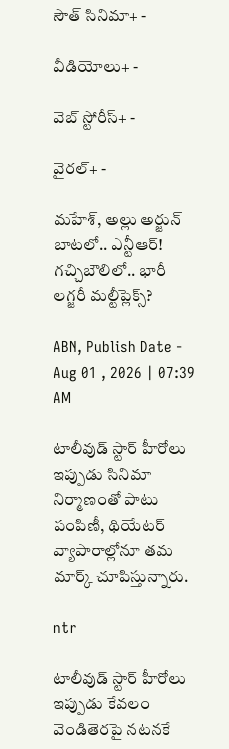సౌత్ సినిమా+ -

వీడియోలు+ -

వెబ్ స్టోరీస్+ -

వైరల్+ -

మహేశ్, అల్లు అర్జున్ బాట‌లో.. ఎన్టీఆర్! గచ్చిబౌలిలో.. భారీ లగ్జరీ మల్టీప్లెక్స్?

ABN, Publish Date - Aug 01 , 2026 | 07:39 AM

టాలీవుడ్ స్టార్ హీరోలు ఇప్పుడు సినిమా నిర్మాణంతో పాటు పంపిణీ, థియేటర్ వ్యాపారాల్లోనూ తమ మార్క్ చూపిస్తున్నారు.

ntr

టాలీవుడ్ స్టార్ హీరోలు ఇప్పుడు కేవలం వెండితెరపై నటనకే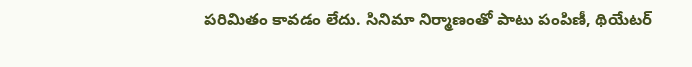పరిమితం కావడం లేదు. సినిమా నిర్మాణంతో పాటు పంపిణీ, థియేటర్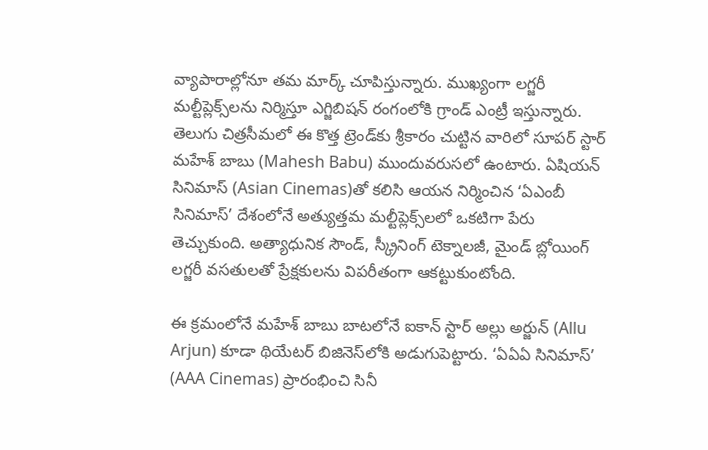వ్యాపారాల్లోనూ తమ మార్క్ చూపిస్తున్నారు. ముఖ్యంగా లగ్జరీ మల్టీప్లెక్స్‌లను నిర్మిస్తూ ఎగ్జిబిషన్ రంగంలోకి గ్రాండ్ ఎంట్రీ ఇస్తున్నారు. తెలుగు చిత్రసీమలో ఈ కొత్త ట్రెండ్‌కు శ్రీకారం చుట్టిన వారిలో సూపర్ స్టార్ మహేశ్ బాబు (Mahesh Babu) ముందువరుసలో ఉంటారు. ఏషియన్ సినిమాస్ (Asian Cinemas)తో కలిసి ఆయన నిర్మించిన ‘ఏఎంబీ సినిమాస్’ దేశంలోనే అత్యుత్తమ మల్టీప్లెక్స్‌లలో ఒకటిగా పేరు తెచ్చుకుంది. అత్యాధునిక సౌండ్, స్క్రీనింగ్ టెక్నాలజీ, మైండ్ బ్లోయింగ్ లగ్జరీ వసతులతో ప్రేక్షకులను విపరీతంగా ఆకట్టుకుంటోంది.

ఈ క్ర‌మంలోనే మహేశ్ బాబు బాటలోనే ఐకాన్ స్టార్ అల్లు అర్జున్ (Allu Arjun) కూడా థియేటర్ బిజినెస్‌లోకి అడుగుపెట్టారు. ‘ఏఏఏ సినిమాస్’ (AAA Cinemas) ప్రారంభించి సినీ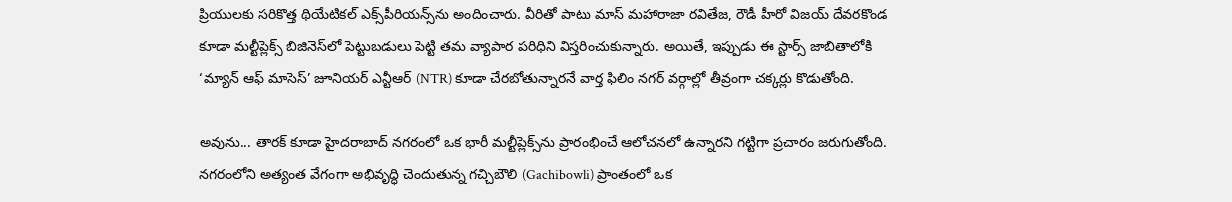ప్రియులకు సరికొత్త థియేటికల్ ఎక్స్‌పీరియన్స్‌ను అందించారు. వీరితో పాటు మాస్ మహారాజా రవితేజ, రౌడీ హీరో విజయ్ దేవరకొండ కూడా మల్టీప్లెక్స్ బిజినెస్‌లో పెట్టుబడులు పెట్టి తమ వ్యాపార పరిధిని విస్తరించుకున్నారు. అయితే, ఇప్పుడు ఈ స్టార్స్ జాబితాలోకి ‘మ్యాన్ ఆఫ్ మాసెస్’ జూనియర్ ఎన్టీఆర్ (NTR) కూడా చేరబోతున్నారనే వార్త ఫిలిం నగర్ వర్గాల్లో తీవ్రంగా చక్కర్లు కొడుతోంది.

అవును... తారక్ కూడా హైదరాబాద్ నగరంలో ఒక భారీ మల్టీప్లెక్స్‌ను ప్రారంభించే ఆలోచనలో ఉన్నారని గట్టిగా ప్రచారం జరుగుతోంది. నగరంలోని అత్యంత వేగంగా అభివృద్ధి చెందుతున్న గచ్చిబౌలి (Gachibowli) ప్రాంతంలో ఒక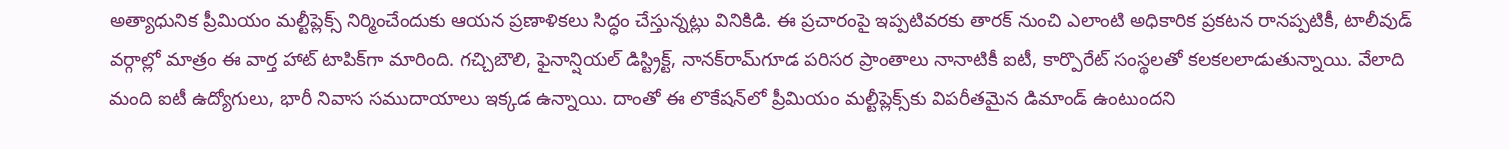అత్యాధునిక ప్రీమియం మల్టీప్లెక్స్ నిర్మించేందుకు ఆయన ప్రణాళికలు సిద్ధం చేస్తున్నట్లు వినికిడి. ఈ ప్రచారంపై ఇప్పటివరకు తారక్ నుంచి ఎలాంటి అధికారిక ప్రకటన రానప్పటికీ, టాలీవుడ్ వర్గాల్లో మాత్రం ఈ వార్త హాట్ టాపిక్‌గా మారింది. గచ్చిబౌలి, ఫైనాన్షియల్ డిస్ట్రిక్ట్, నానక్‌రామ్‌గూడ పరిసర ప్రాంతాలు నానాటికీ ఐటీ, కార్పొరేట్ సంస్థలతో కలకలలాడుతున్నాయి. వేలాది మంది ఐటీ ఉద్యోగులు, భారీ నివాస సముదాయాలు ఇక్కడ ఉన్నాయి. దాంతో ఈ లొకేషన్‌లో ప్రీమియం మల్టీప్లెక్స్‌కు విపరీతమైన డిమాండ్ ఉంటుందని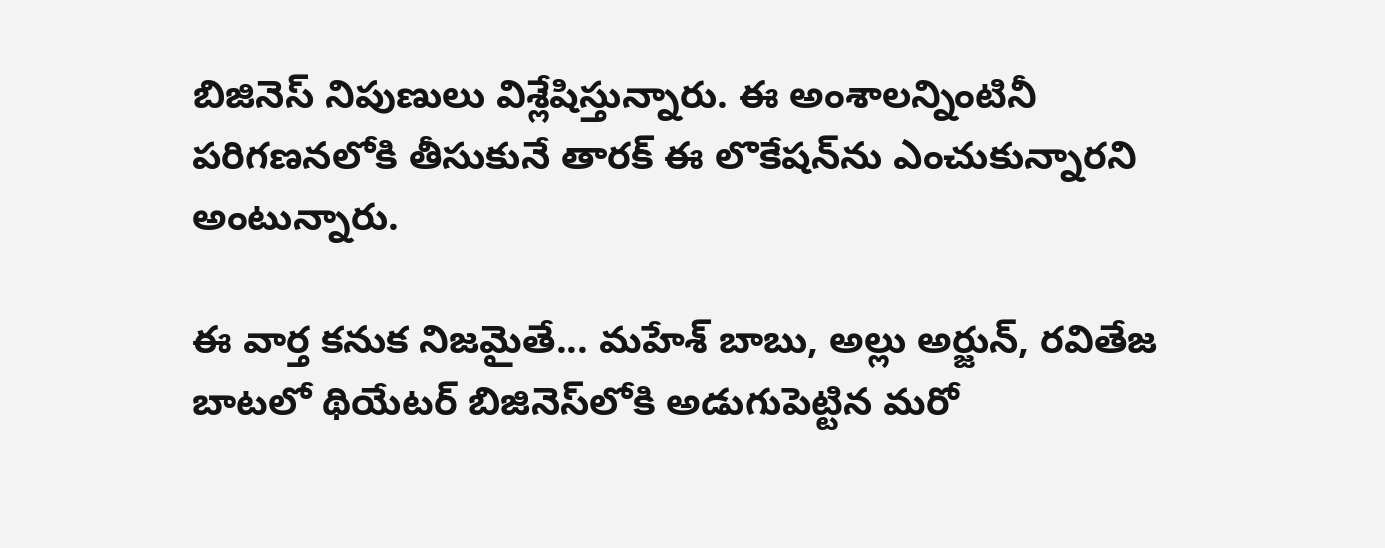బిజినెస్ నిపుణులు విశ్లేషిస్తున్నారు. ఈ అంశాలన్నింటినీ పరిగణనలోకి తీసుకునే తారక్ ఈ లొకేషన్‌ను ఎంచుకున్నారని అంటున్నారు.

ఈ వార్త కనుక నిజమైతే... మహేశ్ బాబు, అల్లు అర్జున్, రవితేజ బాటలో థియేటర్ బిజినెస్‌లోకి అడుగుపెట్టిన మరో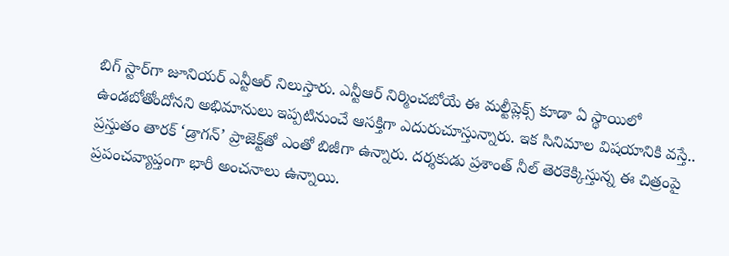బిగ్ స్టార్‌గా జూనియర్ ఎన్టీఆర్ నిలుస్తారు. ఎన్టీఆర్ నిర్మించబోయే ఈ మల్టీప్లెక్స్ కూడా ఏ స్థాయిలో ఉండబోతోందోనని అభిమానులు ఇప్పటినుంచే ఆసక్తిగా ఎదురుచూస్తున్నారు. ఇక సినిమాల విషయానికి వస్తే.. ప్రస్తుతం తారక్ ‘డ్రాగన్’ ప్రాజెక్ట్‌తో ఎంతో బిజీగా ఉన్నారు. దర్శకుడు ప్రశాంత్ నీల్ తెరకెక్కిస్తున్న ఈ చిత్రంపై ప్రపంచవ్యాప్తంగా భారీ అంచనాలు ఉన్నాయి.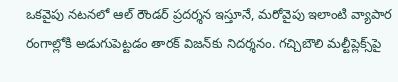ఒకవైపు నటనలో ఆల్ రౌండర్ ప్రదర్శన ఇస్తూనే, మరోవైపు ఇలాంటి వ్యాపార రంగాల్లోకి అడుగుపెట్టడం తారక్ విజన్‌కు నిదర్శనం. గచ్చిబౌలి మల్టీప్లెక్స్‌పై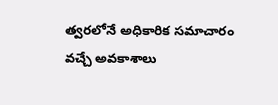త్వరలోనే అధికారిక సమాచారం వచ్చే అవకాశాలు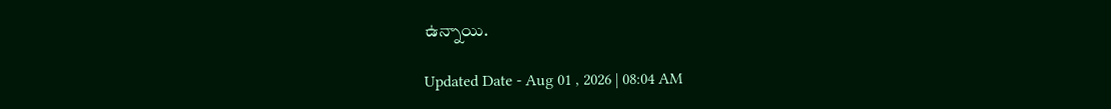ఉన్నాయి.

Updated Date - Aug 01 , 2026 | 08:04 AM